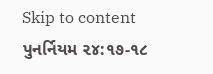Skip to content
પુનર્નિયમ ૨૪:૧૭-૧૮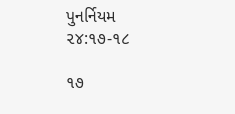પુનર્નિયમ ૨૪:૧૭-૧૮

૧૭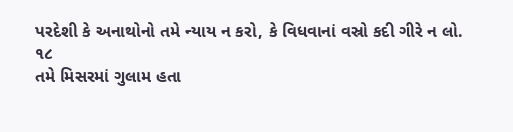પરદેશી કે અનાથોનો તમે ન્યાય ન કરો, કે વિધવાનાં વસ્રો કદી ગીરે ન લો.
૧૮
તમે મિસરમાં ગુલામ હતા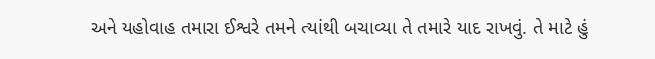અને યહોવાહ તમારા ઈશ્વરે તમને ત્યાંથી બચાવ્યા તે તમારે યાદ રાખવું. તે માટે હું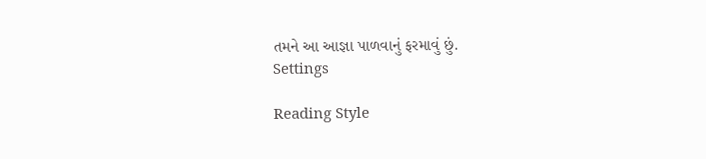તમને આ આજ્ઞા પાળવાનું ફરમાવું છું.
Settings

Reading Style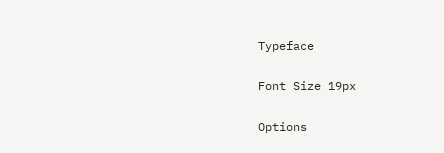Typeface

Font Size 19px

Options